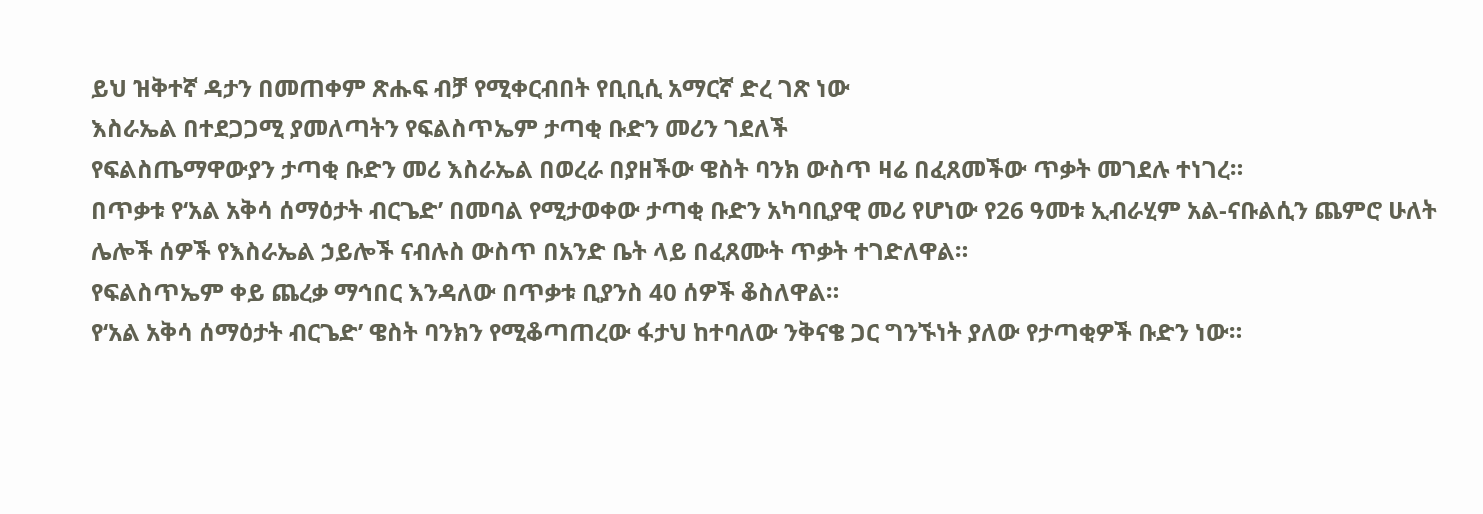ይህ ዝቅተኛ ዳታን በመጠቀም ጽሑፍ ብቻ የሚቀርብበት የቢቢሲ አማርኛ ድረ ገጽ ነው
እስራኤል በተደጋጋሚ ያመለጣትን የፍልስጥኤም ታጣቂ ቡድን መሪን ገደለች
የፍልስጤማዋውያን ታጣቂ ቡድን መሪ እስራኤል በወረራ በያዘችው ዌስት ባንክ ውስጥ ዛሬ በፈጸመችው ጥቃት መገደሉ ተነገረ።
በጥቃቱ የ‘አል አቅሳ ሰማዕታት ብርጌድ’ በመባል የሚታወቀው ታጣቂ ቡድን አካባቢያዊ መሪ የሆነው የ26 ዓመቱ ኢብራሂም አል-ናቡልሲን ጨምሮ ሁለት ሌሎች ሰዎች የእስራኤል ኃይሎች ናብሉስ ውስጥ በአንድ ቤት ላይ በፈጸሙት ጥቃት ተገድለዋል።
የፍልስጥኤም ቀይ ጨረቃ ማኅበር እንዳለው በጥቃቱ ቢያንስ 40 ሰዎች ቆስለዋል።
የ‘አል አቅሳ ሰማዕታት ብርጌድ’ ዌስት ባንክን የሚቆጣጠረው ፋታህ ከተባለው ንቅናቄ ጋር ግንኙነት ያለው የታጣቂዎች ቡድን ነው።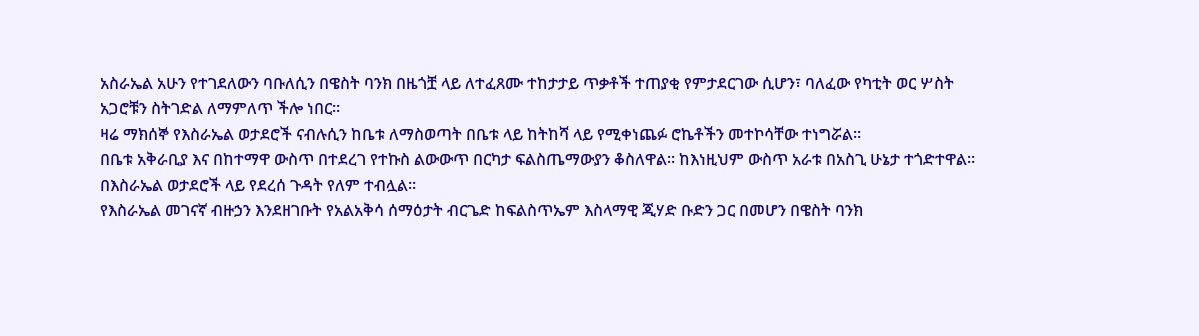አስራኤል አሁን የተገደለውን ባቡለሲን በዌስት ባንክ በዜጎቿ ላይ ለተፈጸሙ ተከታታይ ጥቃቶች ተጠያቂ የምታደርገው ሲሆን፣ ባለፈው የካቲት ወር ሦስት አጋሮቹን ስትገድል ለማምለጥ ችሎ ነበር።
ዛሬ ማክሰኞ የእስራኤል ወታደሮች ናብሉሲን ከቤቱ ለማስወጣት በቤቱ ላይ ከትከሻ ላይ የሚቀነጨፉ ሮኬቶችን መተኮሳቸው ተነግሯል።
በቤቱ አቅራቢያ እና በከተማዋ ውስጥ በተደረገ የተኩስ ልውውጥ በርካታ ፍልስጤማውያን ቆስለዋል። ከእነዚህም ውስጥ አራቱ በአስጊ ሁኔታ ተጎድተዋል።
በእስራኤል ወታደሮች ላይ የደረሰ ጉዳት የለም ተብሏል።
የእስራኤል መገናኛ ብዙኃን እንደዘገቡት የአልአቅሳ ሰማዕታት ብርጌድ ከፍልስጥኤም እስላማዊ ጂሃድ ቡድን ጋር በመሆን በዌስት ባንክ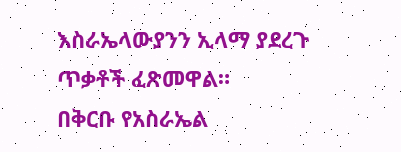እስራኤላውያንን ኢላማ ያደረጉ ጥቃቶች ፈጽመዋል።
በቅርቡ የአስራኤል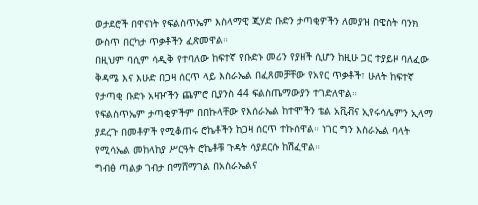ወታደሮች በዋናነት የፍልስጥኤም እስላማዊ ጂሃድ ቡድን ታጣቂዎችን ለመያዝ በዌስት ባንክ ውስጥ በርካታ ጥቃቶችን ፈጽመዋል።
በዚህም ባሲም ሳዲቅ የተባለው ከፍተኛ የቡድኑ መሪን የያዘች ሲሆን ከዚሁ ጋር ተያይዞ ባለፈው ቅዳሜ እና እሁድ በጋዛ ሰርጥ ላይ እስራኤል በፈጸመቻቸው የአየር ጥቃቶች፣ ሁለት ከፍተኛ የታጣቂ ቡድኑ አዛዦችን ጨምሮ ቢያንስ 44 ፍልስጤማውያን ተገድለዋል።
የፍልስጥኤም ታጣቂዎችም በበኩላቸው የእሰራኤል ከተሞችን ቴል አቪቭና ኢየሩሳሌምን ኢላማ ያደረጉ በመቶዎች የሚቆጠሩ ሮኬቶችን ከጋዛ ሰርጥ ተኩሰዋል። ነገር ግን እስራኤል ባላት የሚሳኤል መከላከያ ሥርዓት ሮኬቶቹ ጉዳት ሳያደርሱ ከሽፈዋል።
ግብፅ ጣልቃ ገብታ በማሸማገል በአስራኤልና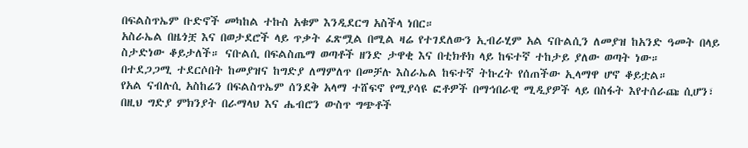በፍልስጥኤም ቡድኖች መካከል ተኩስ አቁም እንዲደርግ አስችላ ነበር።
አስራኤል በዜጎቿ እና በወታደሮች ላይ ጥቃት ፈጽሟል በሚል ዛሬ የተገደለውን ኢብራሂም አል ናቡልሲን ለመያዝ ከአንድ ዓመት በላይ ስታድነው ቆይታለች። ናቡልሲ በፍልስጤማ ወጣቶች ዘንድ ታዋቂ እና በቲክቶክ ላይ ከፍተኛ ተከታይ ያለው ወጣት ነው።
በተደጋጋሚ ተደርሶበት ከመያዝና ከግድያ ለማምለጥ በመቻሉ እስራኤል ከፍተኛ ትኩረት የሰጠችው ኢላማዋ ሆኖ ቆይቷል።
የአል ናብሉሲ አስከሬን በፍልስጥኤም ሰንደቅ አላማ ተሸፍኖ የሚያሳዩ ፎቶዎች በማኅበራዊ ሚዲያዎች ላይ በስፋት እየተሰራጩ ሲሆን፣ በዚህ ግድያ ምክንያት በራማላህ እና ሔብሮን ውስጥ ግጭቶች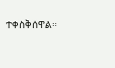ተቀስቅሰዋል።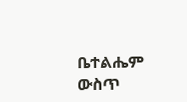ቤተልሔም ውስጥ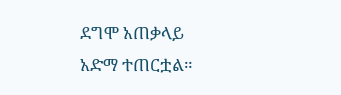ደግሞ አጠቃላይ አድማ ተጠርቷል።